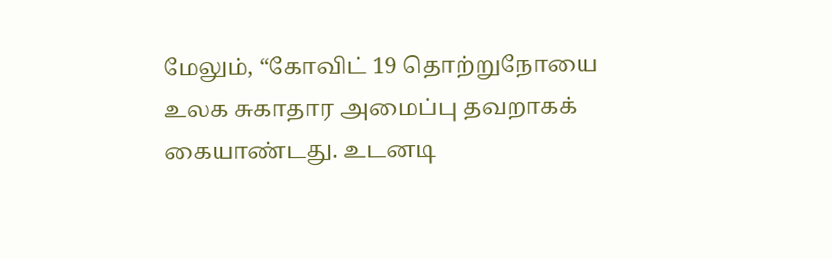மேலும், “கோவிட் 19 தொற்றுநோயை உலக சுகாதார அமைப்பு தவறாகக் கையாண்டது. உடனடி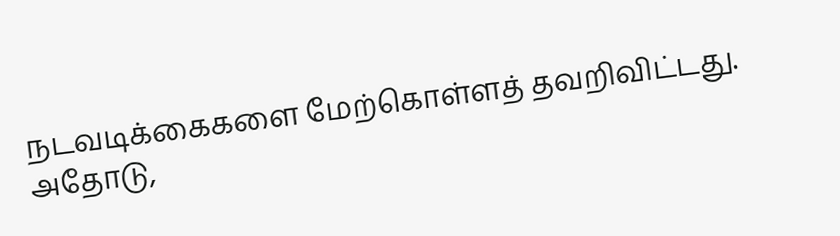நடவடிக்கைகளை மேற்கொள்ளத் தவறிவிட்டது. அதோடு,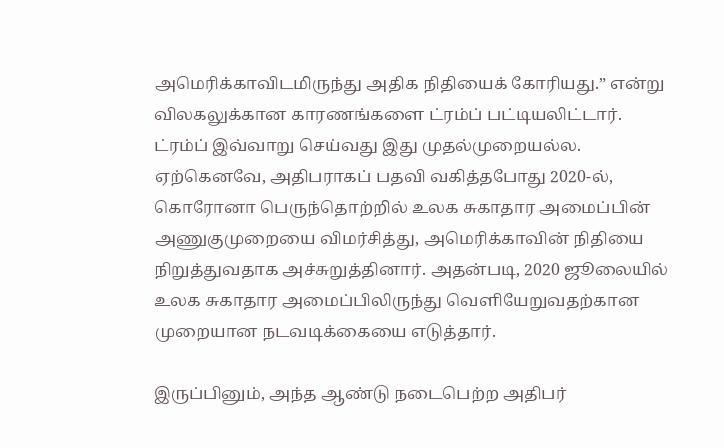அமெரிக்காவிடமிருந்து அதிக நிதியைக் கோரியது.” என்று விலகலுக்கான காரணங்களை ட்ரம்ப் பட்டியலிட்டார்.
ட்ரம்ப் இவ்வாறு செய்வது இது முதல்முறையல்ல. ஏற்கெனவே, அதிபராகப் பதவி வகித்தபோது 2020-ல், கொரோனா பெருந்தொற்றில் உலக சுகாதார அமைப்பின் அணுகுமுறையை விமர்சித்து, அமெரிக்காவின் நிதியை நிறுத்துவதாக அச்சுறுத்தினார். அதன்படி, 2020 ஜூலையில் உலக சுகாதார அமைப்பிலிருந்து வெளியேறுவதற்கான முறையான நடவடிக்கையை எடுத்தார்.

இருப்பினும், அந்த ஆண்டு நடைபெற்ற அதிபர்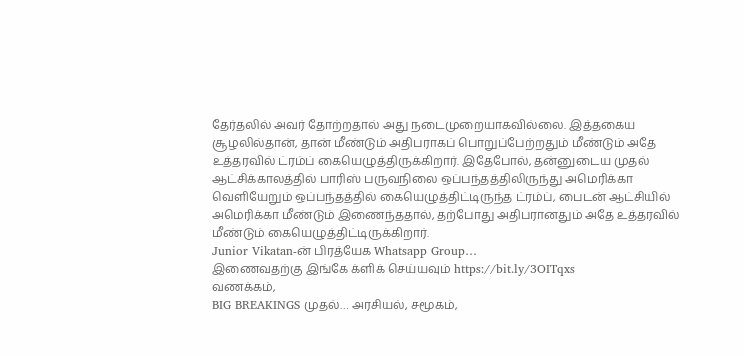தேர்தலில் அவர் தோற்றதால் அது நடைமுறையாகவில்லை. இத்தகைய சூழலில்தான், தான் மீண்டும் அதிபராகப் பொறுப்பேற்றதும் மீண்டும் அதே உத்தரவில் ட்ரம்ப் கையெழுத்திருக்கிறார். இதேபோல், தன்னுடைய முதல் ஆட்சிக்காலத்தில் பாரிஸ் பருவநிலை ஒப்பந்தத்திலிருந்து அமெரிக்கா வெளியேறும் ஒப்பந்தத்தில் கையெழுத்திட்டிருந்த ட்ரம்ப், பைடன் ஆட்சியில் அமெரிக்கா மீண்டும் இணைந்ததால், தற்போது அதிபரானதும் அதே உத்தரவில் மீண்டும் கையெழுத்திட்டிருக்கிறார்.
Junior Vikatan-ன் பிரத்யேக Whatsapp Group…
இணைவதற்கு இங்கே க்ளிக் செய்யவும் https://bit.ly/3OITqxs
வணக்கம்,
BIG BREAKINGS முதல்… அரசியல், சமூகம்,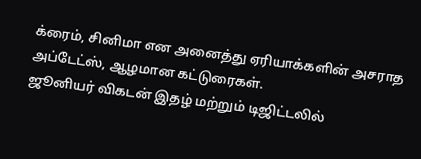க்ரைம், சினிமா என அனைத்து ஏரியாக்களின் அசராத அப்டேட்ஸ், ஆழமான கட்டுரைகள்.
ஜூனியர் விகடன் இதழ் மற்றும் டிஜிட்டலில்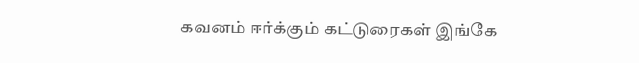கவனம் ஈர்க்கும் கட்டுரைகள் இங்கே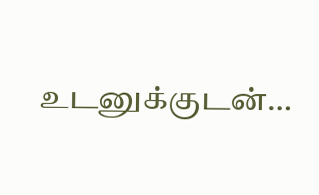உடனுக்குடன்…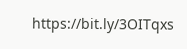https://bit.ly/3OITqxs